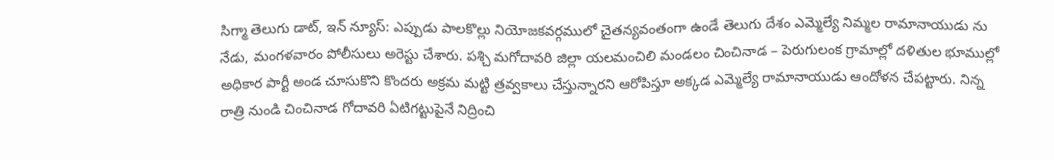సిగ్మా తెలుగు డాట్, ఇన్ న్యూస్: ఎప్పుడు పాలకొల్లు నియోజకవర్గములో చైతన్యవంతంగా ఉండే తెలుగు దేశం ఎమ్మెల్యే నిమ్మల రామానాయుడు ను నేడు, మంగళవారం పోలీసులు అరెస్టు చేశారు. పశ్చి మగోదావరి జిల్లా యలమంచిలి మండలం చించినాడ – పెరుగులంక గ్రామాల్లో దళితుల భూముల్లో అధికార పార్టీ అండ చూసుకొని కొందరు అక్రమ మట్టి త్రవ్వకాలు చేస్తున్నారని ఆరోపిస్తూ అక్కడ ఎమ్మెల్యే రామానాయుడు ఆందోళన చేపట్టారు. నిన్న రాత్రి నుండి చించినాడ గోదావరి ఏటిగట్టుపైనే నిద్రించి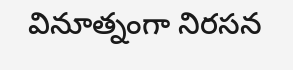వినూత్నంగా నిరసన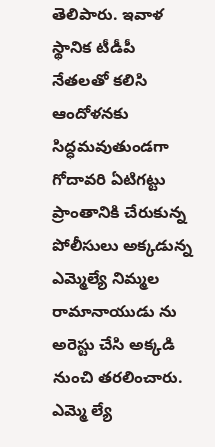తెలిపారు. ఇవాళ స్థానిక టీడీపీ నేతలతో కలిసి ఆందోళనకు సిద్ధమవుతుండగా గోదావరి ఏటిగట్టు ప్రాంతానికి చేరుకున్న పోలీసులు అక్కడున్న ఎమ్మెల్యే నిమ్మల రామానాయుడు ను అరెస్టు చేసి అక్కడి నుంచి తరలించారు. ఎమ్మె ల్యే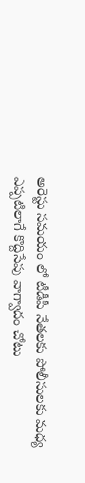అరెస్టు సమయం లో టీడీపీ నేతలకు పోలీసులకు మధ్య ఎప్పటిలాగే కొద్దిసేపు వాగ్వాదం చోటు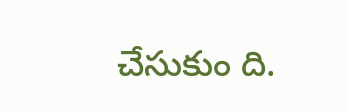చేసుకుం ది.